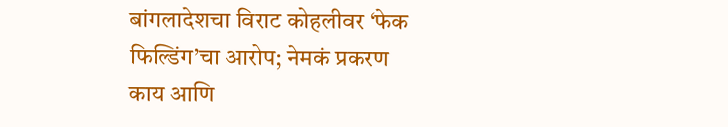बांगलादेशचा विराट कोहलीवर ‘फेक फिल्डिंग’चा आरोप; नेमकं प्रकरण काय आणि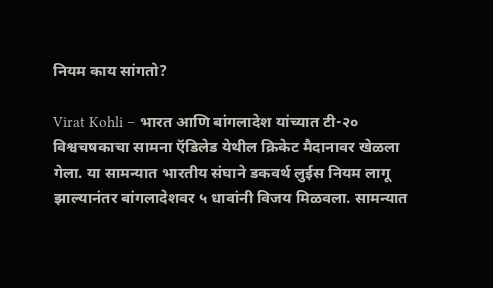नियम काय सांगतो?

Virat Kohli – भारत आणि बांगलादेश यांच्यात टी-२० विश्वचषकाचा सामना ऍडिलेड येथील क्रिकेट मैदानावर खेळला गेला. या सामन्यात भारतीय संघाने डकवर्थ लुईस नियम लागू झाल्यानंतर बांगलादेशवर ५ धावांनी विजय मिळवला. सामन्यात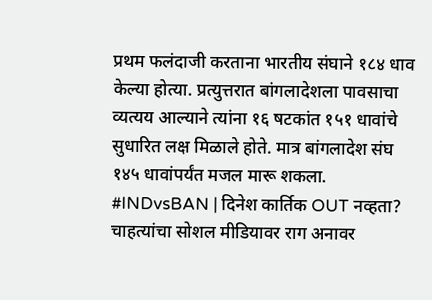प्रथम फलंदाजी करताना भारतीय संघाने १८४ धाव केल्या होत्या. प्रत्युत्तरात बांगलादेशला पावसाचा व्यत्यय आल्याने त्यांना १६ षटकांत १५१ धावांचे सुधारित लक्ष मिळाले होते. मात्र बांगलादेश संघ १४५ धावांपर्यंत मजल मारू शकला.
#INDvsBAN | दिनेश कार्तिक OUT नव्हता? चाहत्यांचा सोशल मीडियावर राग अनावर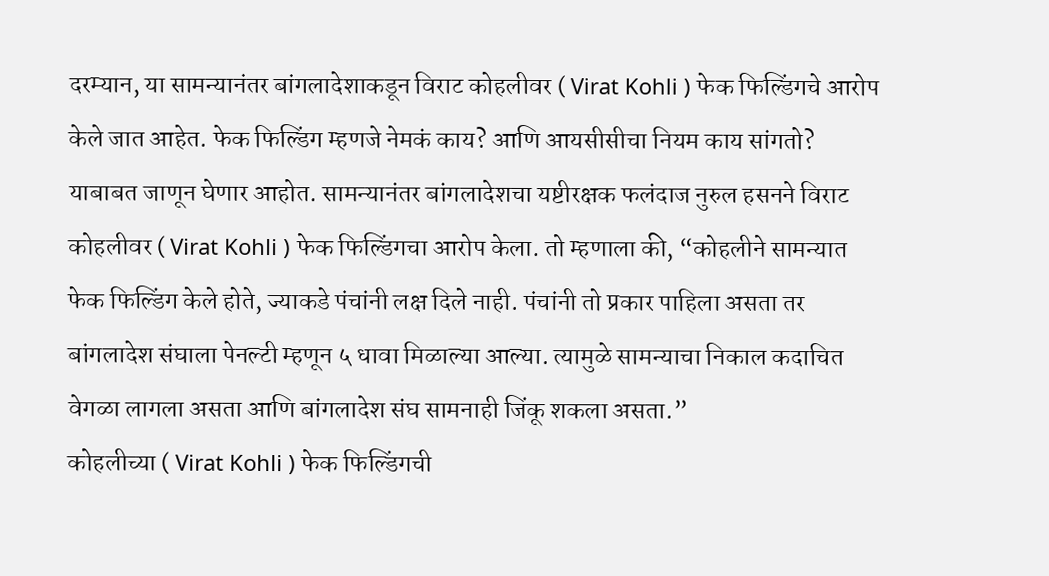दरम्यान, या सामन्यानंतर बांगलादेशाकडून विराट कोहलीवर ( Virat Kohli ) फेक फिल्डिंगचे आरोप केले जात आहेत. फेक फिल्डिंग म्हणजे नेमकं काय? आणि आयसीसीचा नियम काय सांगतो? याबाबत जाणून घेणार आहोत. सामन्यानंतर बांगलादेशचा यष्टीरक्षक फलंदाज नुरुल हसनने विराट कोहलीवर ( Virat Kohli ) फेक फिल्डिंगचा आरोप केला. तो म्हणाला की, “कोहलीने सामन्यात फेक फिल्डिंग केले होते, ज्याकडे पंचांनी लक्ष दिले नाही. पंचांनी तो प्रकार पाहिला असता तर बांगलादेश संघाला पेनल्टी म्हणून ५ धावा मिळाल्या आल्या. त्यामुळे सामन्याचा निकाल कदाचित वेगळा लागला असता आणि बांगलादेश संघ सामनाही जिंकू शकला असता.”
कोहलीच्या ( Virat Kohli ) फेक फिल्डिंगची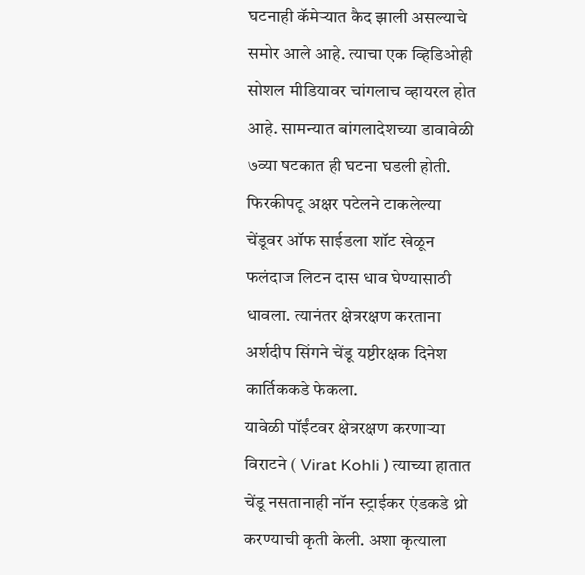घटनाही कॅमेऱ्यात कैद झाली असल्याचे समोर आले आहे. त्याचा एक व्हिडिओही सोशल मीडियावर चांगलाच व्हायरल होत आहे. सामन्यात बांगलादेशच्या डावावेळी ७व्या षटकात ही घटना घडली होती. फिरकीपटू अक्षर पटेलने टाकलेल्या चेंडूवर ऑफ साईडला शॉट खेळून फलंदाज लिटन दास धाव घेण्यासाठी धावला. त्यानंतर क्षेत्ररक्षण करताना अर्शदीप सिंगने चेंडू यष्टीरक्षक दिनेश कार्तिककडे फेकला.
यावेळी पॉईंटवर क्षेत्ररक्षण करणाऱ्या विराटने ( Virat Kohli ) त्याच्या हातात चेंडू नसतानाही नॉन स्ट्राईकर एंडकडे थ्रो करण्याची कृती केली. अशा कृत्याला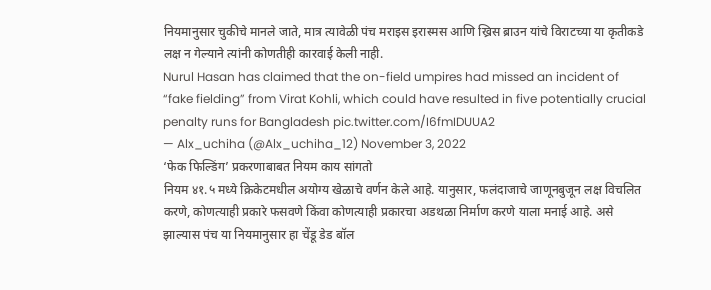नियमानुसार चुकीचे मानले जाते, मात्र त्यावेळी पंच मराइस इरास्मस आणि ख्रिस ब्राउन यांचे विराटच्या या कृतीकडे लक्ष न गेल्याने त्यांनी कोणतीही कारवाई केली नाही.
Nurul Hasan has claimed that the on-field umpires had missed an incident of “fake fielding” from Virat Kohli, which could have resulted in five potentially crucial penalty runs for Bangladesh pic.twitter.com/I6fmIDUUA2
— Alx_uchiha (@Alx_uchiha_12) November 3, 2022
‘फेक फिल्डिंग’ प्रकरणाबाबत नियम काय सांगतो
नियम ४१.५ मध्ये क्रिकेटमधील अयोग्य खेळाचे वर्णन केले आहे. यानुसार, फलंदाजाचे जाणूनबुजून लक्ष विचलित करणे, कोणत्याही प्रकारे फसवणे किंवा कोणत्याही प्रकारचा अडथळा निर्माण करणे याला मनाई आहे. असे झाल्यास पंच या नियमानुसार हा चेंडू डेड बॉल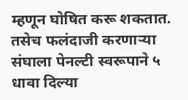म्हणून घोषित करू शकतात. तसेच फलंदाजी करणाऱ्या संघाला पेनल्टी स्वरूपाने ५ धावा दिल्या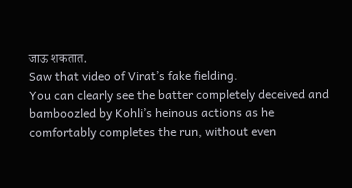जाऊ शकतात.
Saw that video of Virat’s fake fielding.
You can clearly see the batter completely deceived and bamboozled by Kohli’s heinous actions as he comfortably completes the run, without even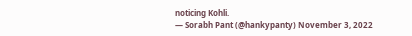noticing Kohli.
— Sorabh Pant (@hankypanty) November 3, 2022